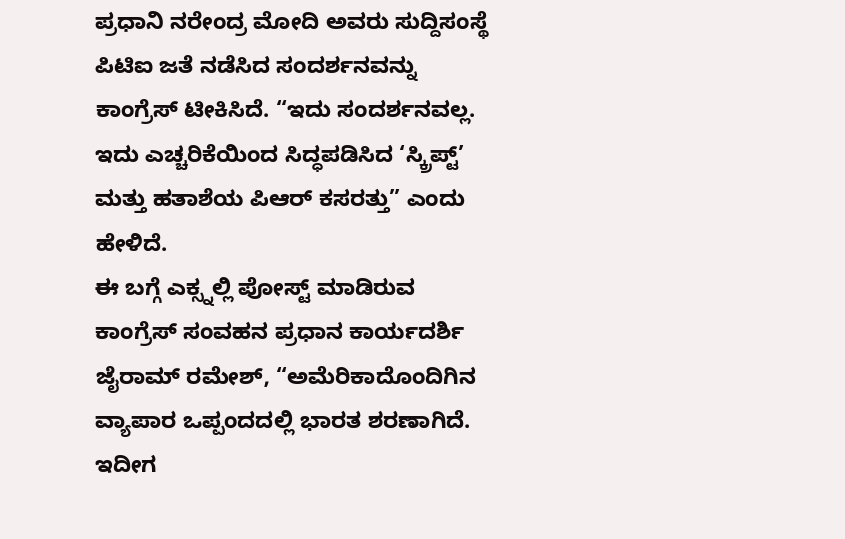ಪ್ರಧಾನಿ ನರೇಂದ್ರ ಮೋದಿ ಅವರು ಸುದ್ದಿಸಂಸ್ಥೆ ಪಿಟಿಐ ಜತೆ ನಡೆಸಿದ ಸಂದರ್ಶನವನ್ನು ಕಾಂಗ್ರೆಸ್ ಟೀಕಿಸಿದೆ. “ಇದು ಸಂದರ್ಶನವಲ್ಲ. ಇದು ಎಚ್ಚರಿಕೆಯಿಂದ ಸಿದ್ಧಪಡಿಸಿದ ‘ಸ್ಕ್ರಿಪ್ಟ್’ ಮತ್ತು ಹತಾಶೆಯ ಪಿಆರ್ ಕಸರತ್ತು” ಎಂದು ಹೇಳಿದೆ.
ಈ ಬಗ್ಗೆ ಎಕ್ಸ್ನಲ್ಲಿ ಪೋಸ್ಟ್ ಮಾಡಿರುವ ಕಾಂಗ್ರೆಸ್ ಸಂವಹನ ಪ್ರಧಾನ ಕಾರ್ಯದರ್ಶಿ ಜೈರಾಮ್ ರಮೇಶ್, “ಅಮೆರಿಕಾದೊಂದಿಗಿನ ವ್ಯಾಪಾರ ಒಪ್ಪಂದದಲ್ಲಿ ಭಾರತ ಶರಣಾಗಿದೆ. ಇದೀಗ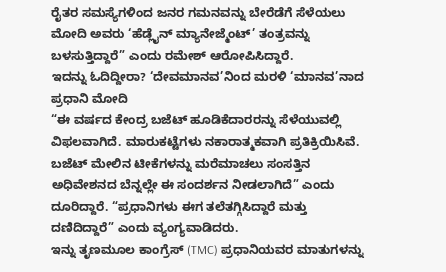ರೈತರ ಸಮಸ್ಯೆಗಳಿಂದ ಜನರ ಗಮನವನ್ನು ಬೇರೆಡೆಗೆ ಸೆಳೆಯಲು ಮೋದಿ ಅವರು ‘ಹೆಡ್ಲೈನ್ ಮ್ಯಾನೇಜ್ಮೆಂಟ್’ ತಂತ್ರವನ್ನು ಬಳಸುತ್ತಿದ್ದಾರೆ” ಎಂದು ರಮೇಶ್ ಆರೋಪಿಸಿದ್ದಾರೆ.
ಇದನ್ನು ಓದಿದ್ದೀರಾ? ‘ದೇವಮಾನವ’ನಿಂದ ಮರಳಿ ‘ಮಾನವ’ನಾದ ಪ್ರಧಾನಿ ಮೋದಿ
“ಈ ವರ್ಷದ ಕೇಂದ್ರ ಬಜೆಟ್ ಹೂಡಿಕೆದಾರರನ್ನು ಸೆಳೆಯುವಲ್ಲಿ ವಿಫಲವಾಗಿದೆ. ಮಾರುಕಟ್ಟೆಗಳು ನಕಾರಾತ್ಮಕವಾಗಿ ಪ್ರತಿಕ್ರಿಯಿಸಿವೆ. ಬಜೆಟ್ ಮೇಲಿನ ಟೀಕೆಗಳನ್ನು ಮರೆಮಾಚಲು ಸಂಸತ್ತಿನ ಅಧಿವೇಶನದ ಬೆನ್ನಲ್ಲೇ ಈ ಸಂದರ್ಶನ ನೀಡಲಾಗಿದೆ” ಎಂದು ದೂರಿದ್ದಾರೆ. “ಪ್ರಧಾನಿಗಳು ಈಗ ತಲೆತಗ್ಗಿಸಿದ್ದಾರೆ ಮತ್ತು ದಣಿದಿದ್ದಾರೆ” ಎಂದು ವ್ಯಂಗ್ಯವಾಡಿದರು.
ಇನ್ನು ತೃಣಮೂಲ ಕಾಂಗ್ರೆಸ್ (TMC) ಪ್ರಧಾನಿಯವರ ಮಾತುಗಳನ್ನು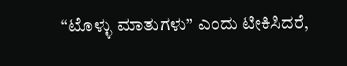“ಟೊಳ್ಳು ಮಾತುಗಳು” ಎಂದು ಟೀಕಿಸಿದರೆ,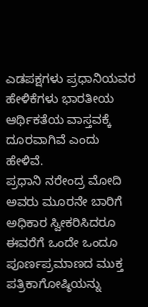ಎಡಪಕ್ಷಗಳು ಪ್ರಧಾನಿಯವರ ಹೇಳಿಕೆಗಳು ಭಾರತೀಯ ಆರ್ಥಿಕತೆಯ ವಾಸ್ತವಕ್ಕೆ ದೂರವಾಗಿವೆ ಎಂದು ಹೇಳಿವೆ.
ಪ್ರಧಾನಿ ನರೇಂದ್ರ ಮೋದಿ ಅವರು ಮೂರನೇ ಬಾರಿಗೆ ಅಧಿಕಾರ ಸ್ವೀಕರಿಸಿದರೂ ಈವರೆಗೆ ಒಂದೇ ಒಂದೂ ಪೂರ್ಣಪ್ರಮಾಣದ ಮುಕ್ತ ಪತ್ರಿಕಾಗೋಷ್ಠಿಯನ್ನು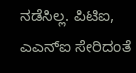ನಡೆಸಿಲ್ಲ. ಪಿಟಿಐ, ಎಎನ್ಐ ಸೇರಿದಂತೆ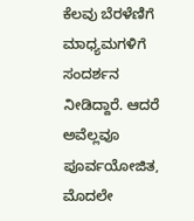ಕೆಲವು ಬೆರಳೆಣಿಗೆ ಮಾಧ್ಯಮಗಳಿಗೆ ಸಂದರ್ಶನ ನೀಡಿದ್ದಾರೆ. ಆದರೆ ಅವೆಲ್ಲವೂ ಪೂರ್ವಯೋಜಿತ, ಮೊದಲೇ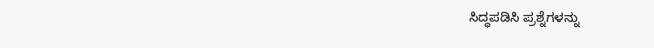ಸಿದ್ಧಪಡಿಸಿ ಪ್ರಶ್ನೆಗಳನ್ನು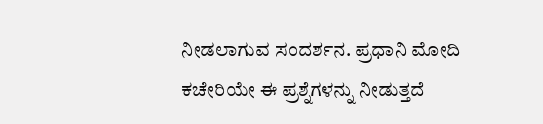ನೀಡಲಾಗುವ ಸಂದರ್ಶನ. ಪ್ರಧಾನಿ ಮೋದಿ ಕಚೇರಿಯೇ ಈ ಪ್ರಶ್ನೆಗಳನ್ನು ನೀಡುತ್ತದೆ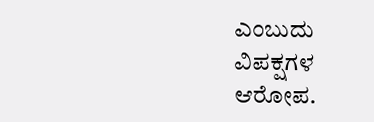ಎಂಬುದು ವಿಪಕ್ಷಗಳ ಆರೋಪ.